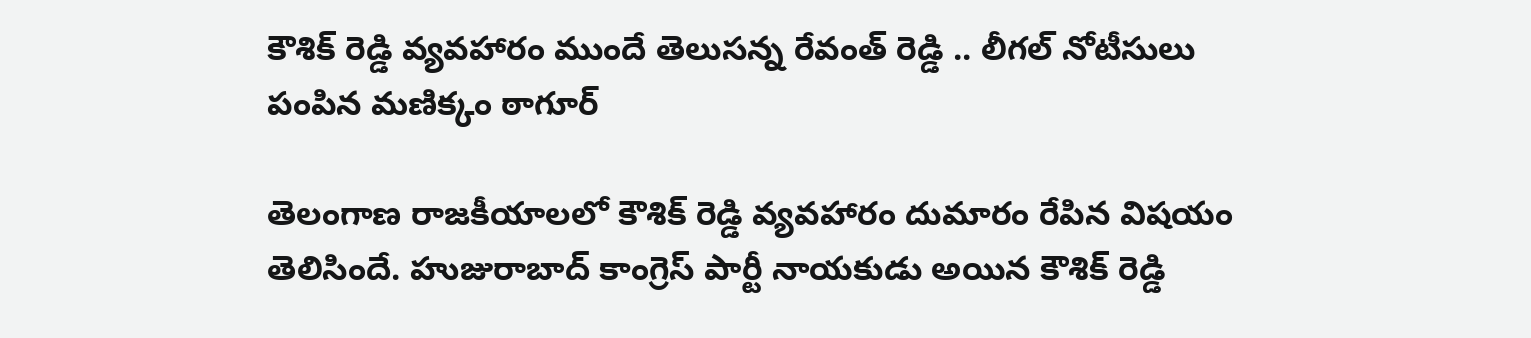కౌశిక్ రెడ్డి వ్యవహారం ముందే తెలుసన్న రేవంత్ రెడ్డి .. లీగల్ నోటీసులు పంపిన మణిక్కం ఠాగూర్

తెలంగాణ రాజకీయాలలో కౌశిక్ రెడ్డి వ్యవహారం దుమారం రేపిన విషయం తెలిసిందే. హుజురాబాద్ కాంగ్రెస్ పార్టీ నాయకుడు అయిన కౌశిక్ రెడ్డి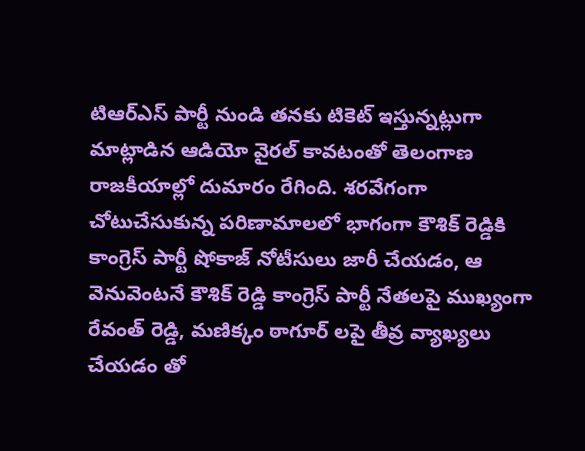టిఆర్ఎస్ పార్టీ నుండి తనకు టికెట్ ఇస్తున్నట్లుగా మాట్లాడిన ఆడియో వైరల్ కావటంతో తెలంగాణ రాజకీయాల్లో దుమారం రేగింది. శరవేగంగా చోటుచేసుకున్న పరిణామాలలో భాగంగా కౌశిక్ రెడ్డికి కాంగ్రెస్ పార్టీ షోకాజ్ నోటీసులు జారీ చేయడం, ఆ వెనువెంటనే కౌశిక్ రెడ్డి కాంగ్రెస్ పార్టీ నేతలపై ముఖ్యంగా రేవంత్ రెడ్డి, మణిక్కం ఠాగూర్ లపై తీవ్ర వ్యాఖ్యలు చేయడం తో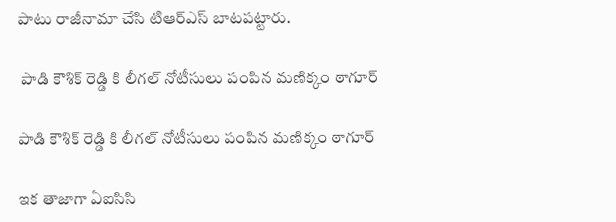పాటు రాజీనామా చేసి టిఆర్ఎస్ బాటపట్టారు.

 పాడి కౌశిక్ రెడ్డి కి లీగల్ నోటీసులు పంపిన మణిక్కం ఠాగూర్

పాడి కౌశిక్ రెడ్డి కి లీగల్ నోటీసులు పంపిన మణిక్కం ఠాగూర్

ఇక తాజాగా ఏఐసిసి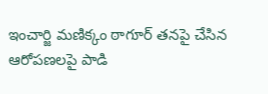ఇంచార్జి మణిక్కం ఠాగూర్ తనపై చేసిన ఆరోపణలపై పాడి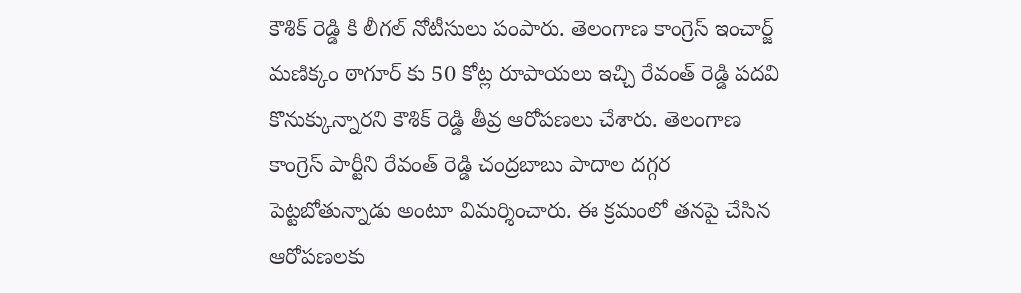కౌశిక్ రెడ్డి కి లీగల్ నోటీసులు పంపారు. తెలంగాణ కాంగ్రెస్ ఇంచార్జ్ మణిక్కం ఠాగూర్ కు 50 కోట్ల రూపాయలు ఇచ్చి రేవంత్ రెడ్డి పదవి కొనుక్కున్నారని కౌశిక్ రెడ్డి తీవ్ర ఆరోపణలు చేశారు. తెలంగాణ కాంగ్రెస్ పార్టీని రేవంత్ రెడ్డి చంద్రబాబు పాదాల దగ్గర పెట్టబోతున్నాడు అంటూ విమర్శించారు. ఈ క్రమంలో తనపై చేసిన ఆరోపణలకు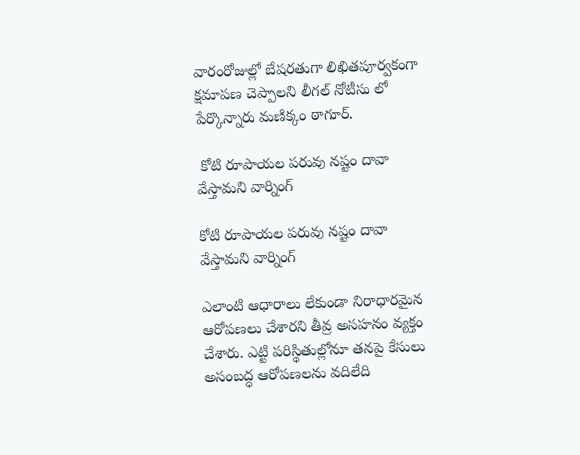వారంరోజుల్లో బేషరతుగా లిఖితపూర్వకంగా క్షమాపణ చెప్పాలని లీగల్ నోటీసు లో పేర్కొన్నారు మణిక్కం ఠాగూర్.

 కోటి రూపాయల పరువు నష్టం దావా వేస్తామని వార్నింగ్

కోటి రూపాయల పరువు నష్టం దావా వేస్తామని వార్నింగ్

ఎలాంటి ఆధారాలు లేకుండా నిరాధారమైన ఆరోపణలు చేశారని తీవ్ర అసహనం వ్యక్తం చేశారు. ఎట్టి పరిస్థితుల్లోనూ తనపై కేసులు అసంబద్ధ ఆరోపణలను వదిలేది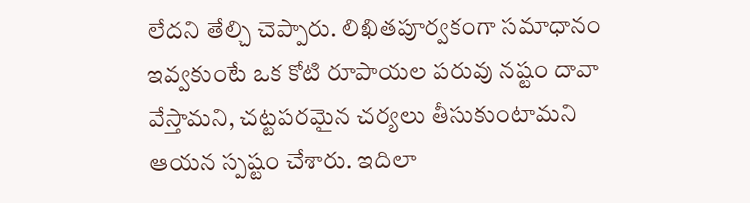లేదని తేల్చి చెప్పారు. లిఖితపూర్వకంగా సమాధానం ఇవ్వకుంటే ఒక కోటి రూపాయల పరువు నష్టం దావా వేస్తామని, చట్టపరమైన చర్యలు తీసుకుంటామని ఆయన స్పష్టం చేశారు. ఇదిలా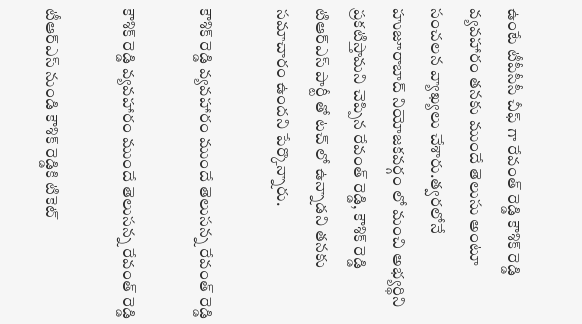ఉంటే టీపీసీసీ చీఫ్ గా రేవంత్ రెడ్డి కౌశిక్ రెడ్డి వ్యవహారం తనకు ముందే తెలుసు అంటూ సంచలన వ్యాఖ్యలు చేశారు.త్వరలోనే హుజూరాబాద్ నియోజకవర్గం లో మంచి అభ్యర్థిని ప్రకటిస్తామని చెప్పిన రేవంత్ రెడ్డి, కౌశిక్ రెడ్డి టిఆర్ఎస్ పార్టీ తో టచ్ లో ఉన్నాడని తనకు సమాచారం ఉందని పేర్కొన్నారు.

కౌశిక్ రెడ్డి వ్యవహారం ముందే తెలుసన్న రేవంత్ రెడ్డి

కౌశిక్ రెడ్డి వ్యవహారం ముందే తెలుసన్న రేవంత్ రెడ్డి

టీఆర్ఎస్ నుండి కౌశిక్ రెడ్డికి టికెట్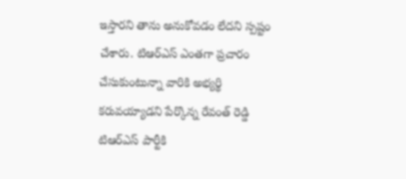ఇస్తారని తాను అనుకోవడం లేదని స్పష్టం చేశారు. టిఆర్ఎస్ ఎంతగా ప్రచారం చేసుకుంటున్నా వారికి అభ్యర్థి కరువయ్యాడని పేర్కొన్న రేవంత్ రెడ్డి టిఆర్ఎస్ పార్టీకి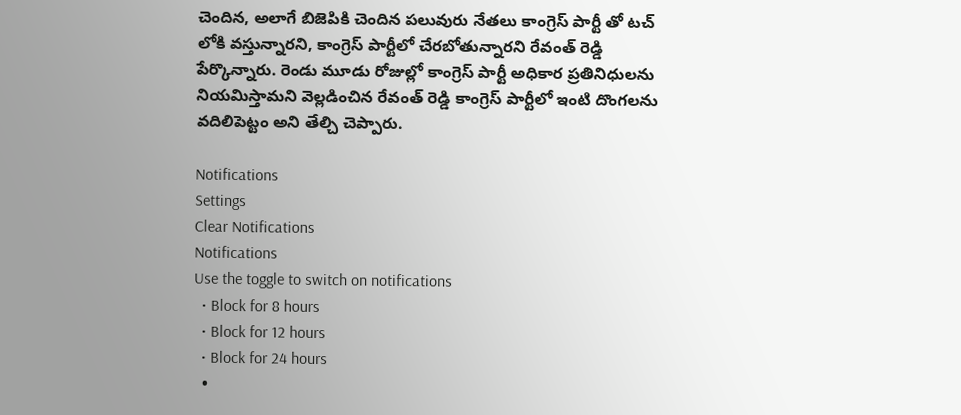చెందిన, అలాగే బిజెపికి చెందిన పలువురు నేతలు కాంగ్రెస్ పార్టీ తో టచ్ లోకి వస్తున్నారని, కాంగ్రెస్ పార్టీలో చేరబోతున్నారని రేవంత్ రెడ్డి పేర్కొన్నారు. రెండు మూడు రోజుల్లో కాంగ్రెస్ పార్టీ అధికార ప్రతినిధులను నియమిస్తామని వెల్లడించిన రేవంత్ రెడ్డి కాంగ్రెస్ పార్టీలో ఇంటి దొంగలను వదిలిపెట్టం అని తేల్చి చెప్పారు.

Notifications
Settings
Clear Notifications
Notifications
Use the toggle to switch on notifications
  • Block for 8 hours
  • Block for 12 hours
  • Block for 24 hours
  •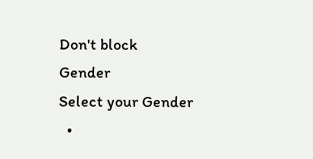Don't block
Gender
Select your Gender
  •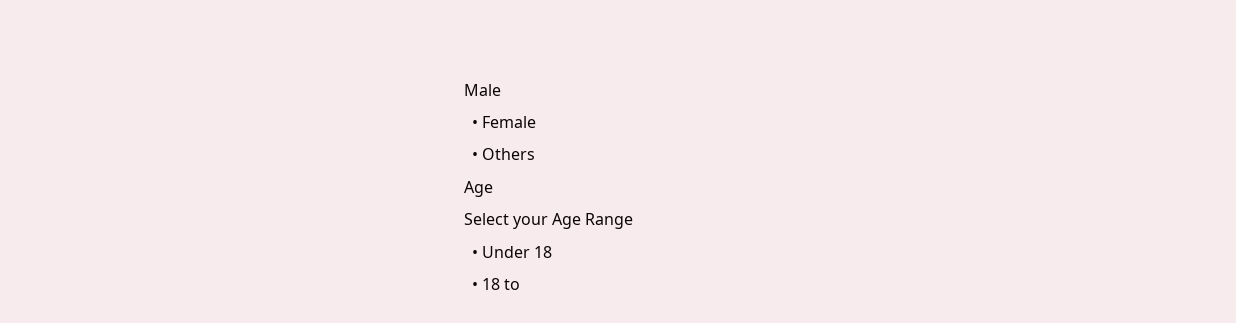Male
  • Female
  • Others
Age
Select your Age Range
  • Under 18
  • 18 to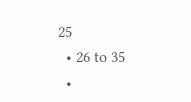25
  • 26 to 35
  •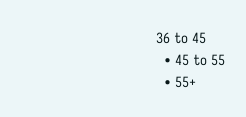36 to 45
  • 45 to 55
  • 55+